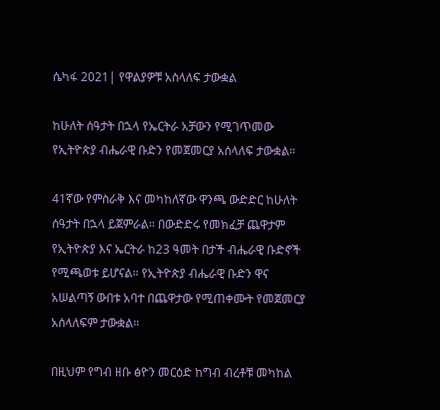ሴካፋ 2021| የዋልያዎቹ አስላለፍ ታውቋል

ከሁለት ሰዓታት በኋላ የኤርትራ አቻውን የሚገጥመው የኢትዮጵያ ብሔራዊ ቡድን የመጀመርያ አሰላለፍ ታውቋል።

41ኛው የምስራቅ እና መካከለኛው ዋንጫ ውድድር ከሁለት ሰዓታት በኋላ ይጀምራል። በውድድሩ የመክፈቻ ጨዋታም የኢትዮጵያ እና ኤርትራ ከ23 ዓመት በታች ብሔራዊ ቡድኖች የሚጫወቱ ይሆናል። የኢትዮጵያ ብሔራዊ ቡድን ዋና አሠልጣኝ ውበቱ አባተ በጨዋታው የሚጠቀሙት የመጀመርያ አሰላለፍም ታውቋል።

በዚህም የግብ ዘቡ ፅዮን መርዕድ ከግብ ብረቶቹ መካከል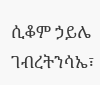ሲቆም ኃይሌ ገብረትንሳኤ፣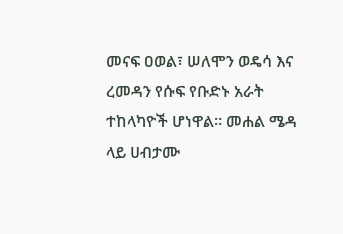መናፍ ዐወል፣ ሠለሞን ወዴሳ እና ረመዳን የሱፍ የቡድኑ አራት ተከላካዮች ሆነዋል። መሐል ሜዳ ላይ ሀብታሙ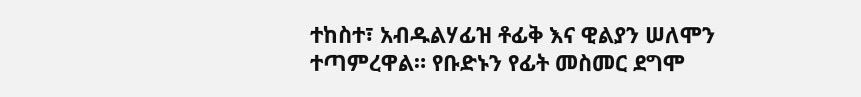ተከስተ፣ አብዱልሃፊዝ ቶፊቅ እና ዊልያን ሠለሞን ተጣምረዋል። የቡድኑን የፊት መስመር ደግሞ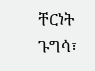ቸርነት ጉግሳ፣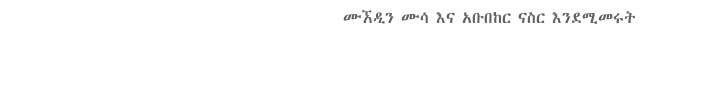ሙኧዲን ሙሳ እና አቡበከር ናስር እንደሚመሩት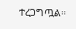ተረጋግጧል።